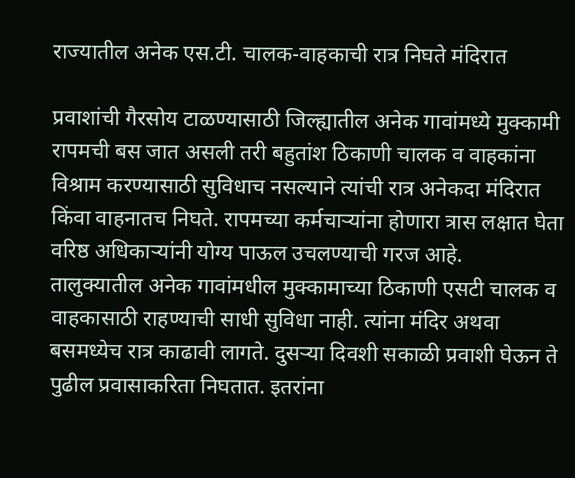राज्यातील अनेक एस.टी. चालक-वाहकाची रात्र निघते मंदिरात

प्रवाशांची गैरसोय टाळण्यासाठी जिल्ह्यातील अनेक गावांमध्ये मुक्कामी रापमची बस जात असली तरी बहुतांश ठिकाणी चालक व वाहकांना विश्राम करण्यासाठी सुविधाच नसल्याने त्यांची रात्र अनेकदा मंदिरात किंवा वाहनातच निघते. रापमच्या कर्मचाऱ्यांना होणारा त्रास लक्षात घेता वरिष्ठ अधिकाऱ्यांनी योग्य पाऊल उचलण्याची गरज आहे.
तालुक्यातील अनेक गावांमधील मुक्कामाच्या ठिकाणी एसटी चालक व वाहकासाठी राहण्याची साधी सुविधा नाही. त्यांना मंदिर अथवा बसमध्येच रात्र काढावी लागते. दुसऱ्या दिवशी सकाळी प्रवाशी घेऊन ते पुढील प्रवासाकरिता निघतात. इतरांना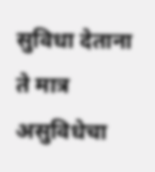सुविधा देताना ते मात्र असुविधेचा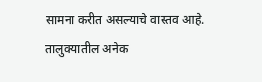सामना करीत असल्याचे वास्तव आहे. तालुक्यातील अनेक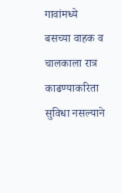गावांमध्ये बसच्या वाहक व चालकाला रात्र काढण्याकरिता सुविधा नसल्याने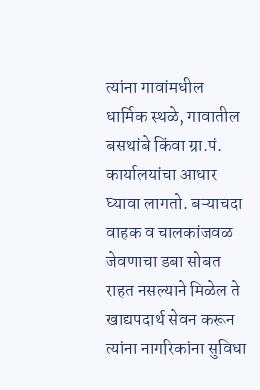त्यांना गावांमधील धार्मिक स्थळे, गावातील बसथांबे किंवा ग्रा.पं. कार्यालयांचा आधार घ्यावा लागतो. बऱ्याचदा वाहक व चालकांजवळ जेवणाचा डबा सोबत राहत नसल्याने मिळेल ते खाद्यपदार्थ सेवन करून त्यांना नागरिकांना सुविधा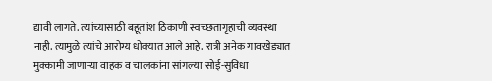द्यावी लागते. त्यांच्यासाठी बहूतांश ठिकाणी स्वच्छतागृहाची व्यवस्था नाही. त्यामुळे त्यांचे आरोग्य धोक्यात आले आहे. रात्री अनेक गावखेड्यात मुक्कामी जाणाऱ्या वाहक व चालकांना सांगल्या सोई-सुविधा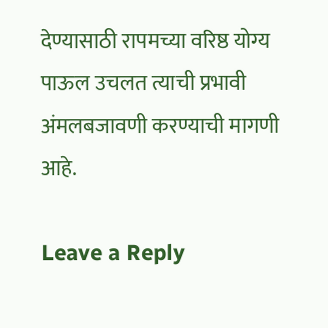देण्यासाठी रापमच्या वरिष्ठ योग्य पाऊल उचलत त्याची प्रभावी अंमलबजावणी करण्याची मागणी आहे.

Leave a Reply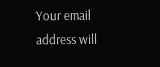Your email address will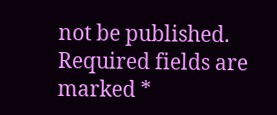not be published. Required fields are marked *